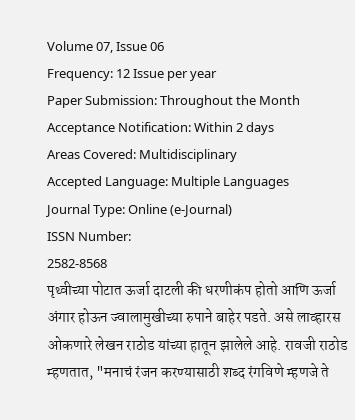Volume 07, Issue 06
Frequency: 12 Issue per year
Paper Submission: Throughout the Month
Acceptance Notification: Within 2 days
Areas Covered: Multidisciplinary
Accepted Language: Multiple Languages
Journal Type: Online (e-Journal)
ISSN Number:
2582-8568
पृथ्वीच्या पोटात ऊर्जा दाटली की धरणीकंप होतो आणि ऊर्जा अंगार होऊन ज्वालामुखीच्या रुपाने बाहेर पडते. असे लाव्हारस ओकणारे लेखन राठोड यांच्या हातून झालेले आहे. रावजी राठोड म्हणतात, "मनाचं रंजन करण्यासाठी शब्द रंगविणे म्हणजे ते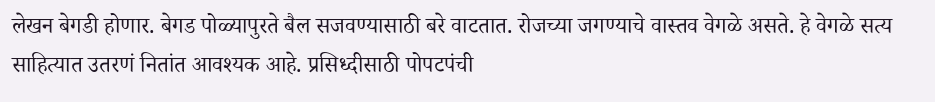लेखन बेगडी होणार. बेगड पोळ्यापुरते बैल सजवण्यासाठी बरे वाटतात. रोजच्या जगण्याचे वास्तव वेगळे असते. हे वेगळे सत्य साहित्यात उतरणं नितांत आवश्यक आहे. प्रसिध्दीसाठी पोपटपंची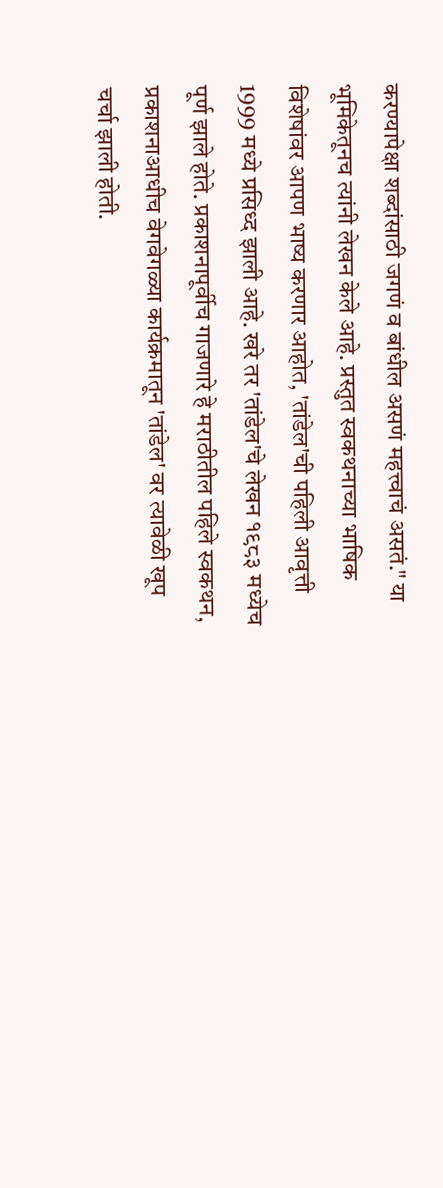करण्यापेक्षा शब्दांसाठी जगणं व बांधील असणं महत्त्वाचं असतं." या भूमिकेतूनच त्यांनी लेखन केले आहे. प्रस्तुत स्वकथनाच्या भाषिक विशेषांवर आपण भाष्य करणार आहोत, 'तांडेल'ची पहिली आवृत्ती 1999 मध्ये प्रसिध्द झाली आहे. खरे तर 'तांडेल'चे लेखन १९८३ मध्येच पूर्ण झाले होते. प्रकाशनापूर्वीच गाजणारे हे मराठीतील पहिले स्वकथन, प्रकाशनाआधीच वेगवेगळ्या कार्यक्रमातून 'तांडेल' वर त्यावेळी खूप चर्चा झाली होती.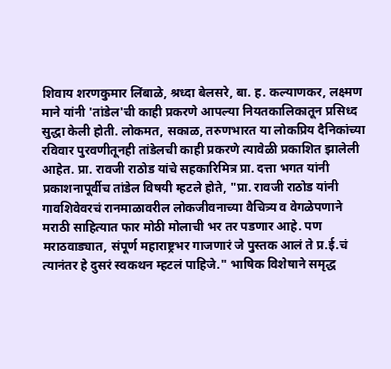शिवाय शरणकुमार लिंबाळे, श्रध्दा बेलसरे, बा. ह. कल्याणकर, लक्ष्मण माने यांनी 'तांडेल'ची काही प्रकरणे आपल्या नियतकालिकातून प्रसिध्द सुद्धा केली होती. लोकमत, सकाळ, तरुणभारत या लोकप्रिय दैनिकांच्या रविवार पुरवणीतूनही तांडेलची काही प्रकरणे त्यावेळी प्रकाशित झालेली आहेत. प्रा. रावजी राठोड यांचे सहकारिमित्र प्रा. दत्ता भगत यांनी प्रकाशनापूर्वीच तांडेल विषयी म्हटले होते, "प्रा. रावजी राठोड यांनी गावशिवेवरचं रानमाळावरील लोकजीवनाच्या वैचित्र्य व वेगळेपणाने मराठी साहित्यात फार मोठी मोलाची भर तर पडणार आहे. पण मराठवाड्यात, संपूर्ण महाराष्ट्रभर गाजणारं जे पुस्तक आलं ते प्र.ई.चं त्यानंतर हे दुसरं स्वकथन म्हटलं पाहिजे." भाषिक विशेषाने समृद्ध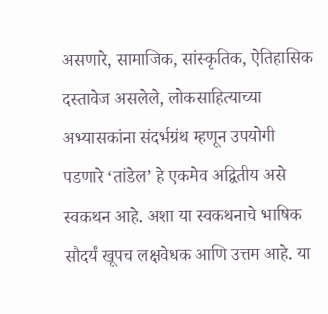असणारे, सामाजिक, सांस्कृतिक, ऐतिहासिक दस्तावेज असलेले, लोकसाहित्याच्या अभ्यासकांना संदर्भग्रंथ म्हणून उपयोगी पडणारे ‘तांडेल’ हे एकमेव अद्वितीय असे स्वकथन आहे. अशा या स्वकथनाचे भाषिक सौदर्यं खूपच लक्षवेधक आणि उत्तम आहे. या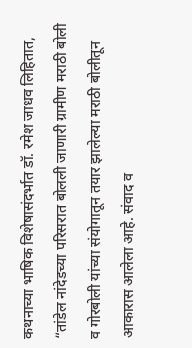कथनाच्या भाषिक विशेषासंदर्भात डॉ. रमेश जाधव लिहितात, “तांडेल नांदेडच्या परिसरात बोलली जाणारी ग्रामीण मराठी बोली व गोरबोली यांच्या संयोगातून तयार झालेल्या मराठी बोलीतून आकारास आलेला आहे. संवाद व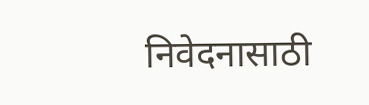निवेदनासाठी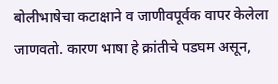बोलीभाषेचा कटाक्षाने व जाणीवपूर्वक वापर केलेला जाणवतो. कारण भाषा हे क्रांतीचे पडघम असून,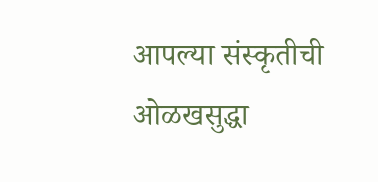आपल्या संस्कृतीची ओळखसुद्धा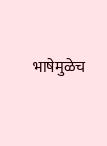भाषेमुळेच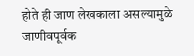होते ही जाण लेखकाला असल्यामुळे जाणीवपूर्वक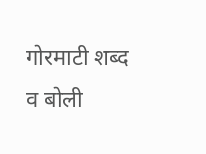गोरमाटी शब्द व बोली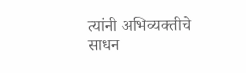त्यांनी अभिव्यक्तीचे साधन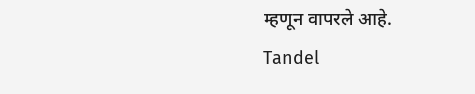म्हणून वापरले आहे.
Tandel